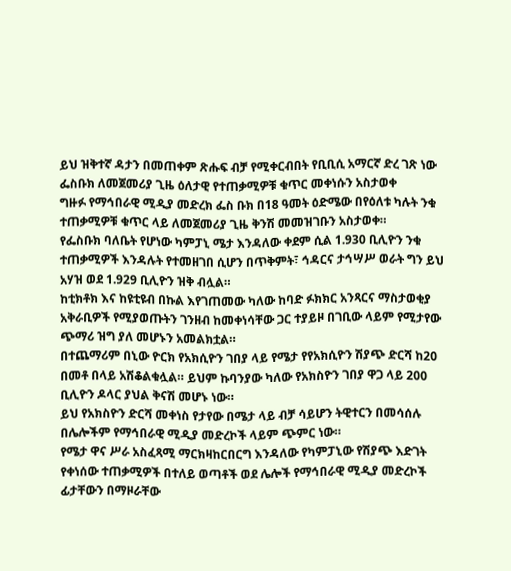ይህ ዝቅተኛ ዳታን በመጠቀም ጽሑፍ ብቻ የሚቀርብበት የቢቢሲ አማርኛ ድረ ገጽ ነው
ፌስቡክ ለመጀመሪያ ጊዜ ዕለታዊ የተጠቃሚዎቹ ቁጥር መቀነሱን አስታወቀ
ግዙፉ የማኅበራዊ ሚዲያ መድረክ ፌስ ቡክ በ18 ዓመት ዕድሜው በየዕለቱ ካሉት ንቁ ተጠቃሚዎቹ ቁጥር ላይ ለመጀመሪያ ጊዜ ቅንሽ መመዝገቡን አስታወቀ።
የፌስቡክ ባለቤት የሆነው ካምፓኒ ሜታ እንዳለው ቀደም ሲል 1.930 ቢሊዮን ንቁ ተጠቃሚዎች እንዳሉት የተመዘገበ ሲሆን በጥቅምት፣ ኅዳርና ታኅሣሥ ወራት ግን ይህ አሃዝ ወደ 1.929 ቢሊዮን ዝቅ ብሏል።
ከቲክቶክ እና ከዩቲዩብ በኩል እየገጠመው ካለው ከባድ ፉክክር አንጻርና ማስታወቂያ አቅራቢዎች የሚያወጡትን ገንዘብ ከመቀነሳቸው ጋር ተያይዞ በገቢው ላይም የሚታየው ጭማሪ ዝግ ያለ መሆኑን አመልክቷል።
በተጨማሪም በኒው ዮርክ የአክሲዮን ገበያ ላይ የሜታ የየአክሲዮን ሽያጭ ድርሻ ከ20 በመቶ በላይ አሽቆልቁሏል። ይህም ኩባንያው ካለው የአክስዮን ገበያ ዋጋ ላይ 200 ቢሊዮን ዶላር ያህል ቅናሽ መሆኑ ነው።
ይህ የአክስዮን ድርሻ መቀነስ የታየው በሜታ ላይ ብቻ ሳይሆን ትዊተርን በመሳሰሉ በሌሎችም የማኅበራዊ ሚዲያ መድረኮች ላይም ጭምር ነው።
የሜታ ዋና ሥራ አስፈጻሚ ማርክዛከርበርግ እንዳለው የካምፓኒው የሽያጭ እድገት የቀነሰው ተጠቃሚዎች በተለይ ወጣቶች ወደ ሌሎች የማኅበራዊ ሚዲያ መድረኮች ፊታቸውን በማዞራቸው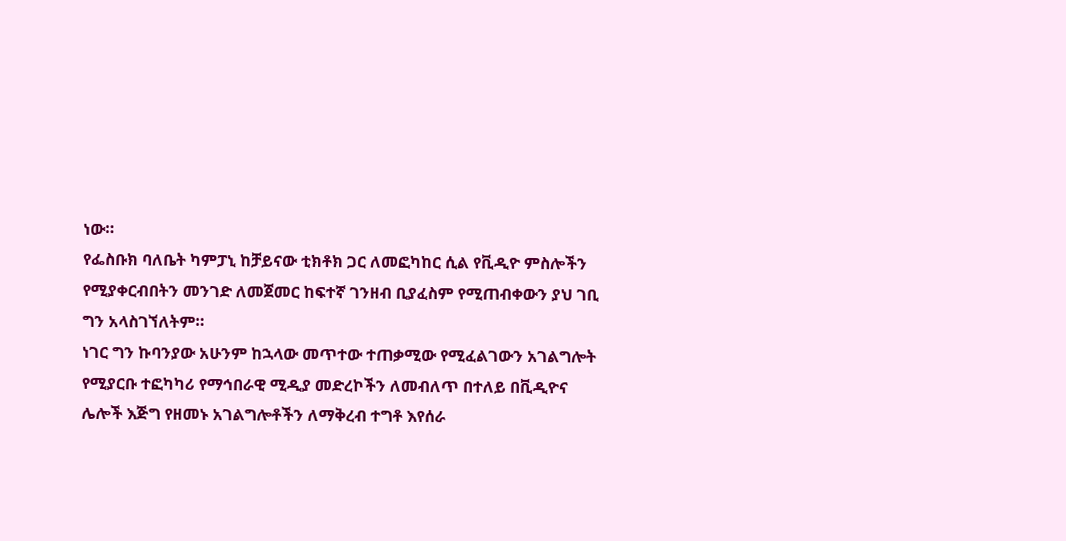ነው።
የፌስቡክ ባለቤት ካምፓኒ ከቻይናው ቲክቶክ ጋር ለመፎካከር ሲል የቪዲዮ ምስሎችን የሚያቀርብበትን መንገድ ለመጀመር ከፍተኛ ገንዘብ ቢያፈስም የሚጠብቀውን ያህ ገቢ ግን አላስገኘለትም።
ነገር ግን ኩባንያው አሁንም ከኋላው መጥተው ተጠቃሚው የሚፈልገውን አገልግሎት የሚያርቡ ተፎካካሪ የማኅበራዊ ሚዲያ መድረኮችን ለመብለጥ በተለይ በቪዲዮና ሌሎች እጅግ የዘመኑ አገልግሎቶችን ለማቅረብ ተግቶ እየሰራ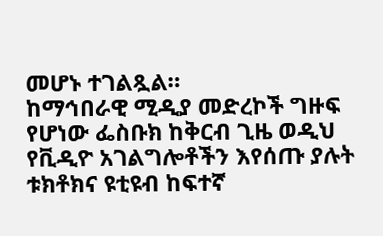መሆኑ ተገልጿል።
ከማኅበራዊ ሚዲያ መድረኮች ግዙፍ የሆነው ፌስቡክ ከቅርብ ጊዜ ወዲህ የቪዲዮ አገልግሎቶችን እየሰጡ ያሉት ቱክቶክና ዩቲዩብ ከፍተኛ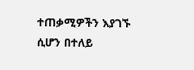ተጠቃሚዎችን እያገኙ ሲሆን በተለይ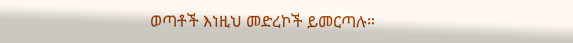ወጣቶች እነዚህ መድረኮች ይመርጣሉ።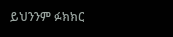ይህንንም ፉክክር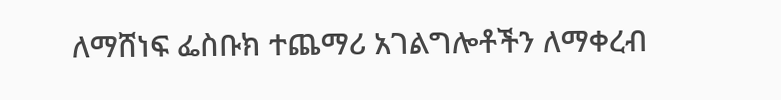ለማሸነፍ ፌስቡክ ተጨማሪ አገልግሎቶችን ለማቀረብ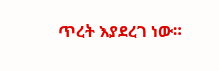ጥረት እያደረገ ነው።